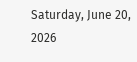Saturday, June 20, 2026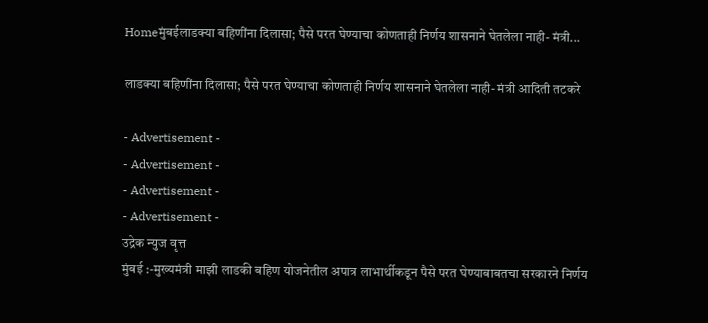Homeमुंबईलाडक्या बहिणींना दिलासा; पैसे परत घेण्याचा कोणताही निर्णय शासनाने घेतलेला नाही- मंत्री...

लाडक्या बहिणींना दिलासा; पैसे परत घेण्याचा कोणताही निर्णय शासनाने घेतलेला नाही- मंत्री आदिती तटकरे

- Advertisement -
- Advertisement -
- Advertisement -
- Advertisement -
उद्रेक न्युज वृत्त
मुंबई :-मुख्यमंत्री माझी लाडकी बहिण योजनेतील अपात्र लाभार्थीकडून पैसे परत घेण्याबाबतचा सरकारने निर्णय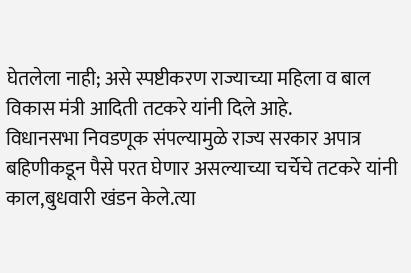घेतलेला नाही; असे स्पष्टीकरण राज्याच्या महिला व बाल विकास मंत्री आदिती तटकरे यांनी दिले आहे.
विधानसभा निवडणूक संपल्यामुळे राज्य सरकार अपात्र बहिणीकडून पैसे परत घेणार असल्याच्या चर्चेचे तटकरे यांनी काल,बुधवारी खंडन केले.त्या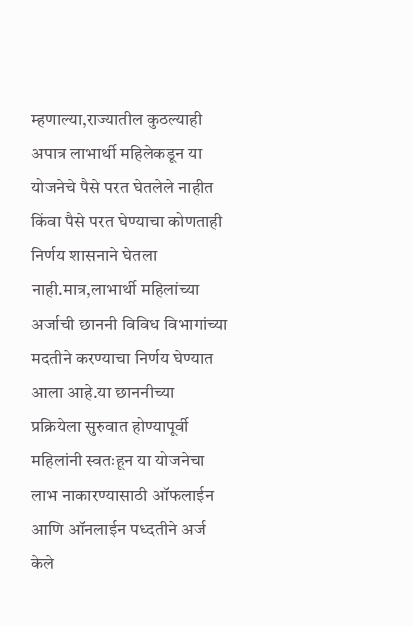म्हणाल्या,राज्यातील कुठल्याही अपात्र लाभार्थी महिलेकडून या योजनेचे पैसे परत घेतलेले नाहीत किंवा पैसे परत घेण्याचा कोणताही निर्णय शासनाने घेतला नाही.मात्र,लाभार्थी महिलांच्या अर्जाची छाननी विविध विभागांच्या मदतीने करण्याचा निर्णय घेण्यात आला आहे.या छाननीच्या प्रक्रियेला सुरुवात होण्यापूर्वी महिलांनी स्वतःहून या योजनेचा लाभ नाकारण्यासाठी ऑफलाईन आणि ऑनलाईन पध्दतीने अर्ज केले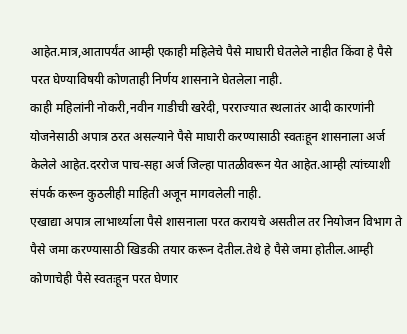आहेत.मात्र,आतापर्यंत आम्ही एकाही महिलेचे पैसे माघारी घेतलेले नाहीत किंवा हे पैसे परत घेण्याविषयी कोणताही निर्णय शासनाने घेतलेला नाही.
काही महिलांनी नोकरी,नवीन गाडीची खरेदी, परराज्यात स्थलातंर आदी कारणांनी योजनेसाठी अपात्र ठरत असल्याने पैसे माघारी करण्यासाठी स्वतःहून शासनाला अर्ज केलेले आहेत.दररोज पाच-सहा अर्ज जिल्हा पातळीवरून येत आहेत.आम्ही त्यांच्याशी संपर्क करून कुठलीही माहिती अजून मागवलेली नाही.
एखाद्या अपात्र लाभार्थ्याला पैसे शासनाला परत करायचे असतील तर नियोजन विभाग ते पैसे जमा करण्यासाठी खिडकी तयार करून देतील.तेथे हे पैसे जमा होतील.आम्ही कोणाचेही पैसे स्वतःहून परत घेणार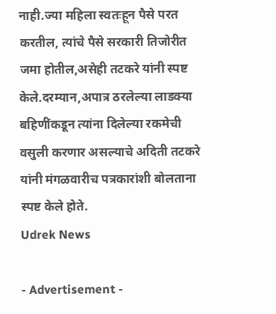नाही.ज्या महिला स्वतःहून पैसे परत करतील, त्यांचे पैसे सरकारी तिजोरीत जमा होतील,असेही तटकरे यांनी स्पष्ट केले.दरम्यान,अपात्र ठरलेल्या लाडक्या बहिणींकडून त्यांना दिलेल्या रकमेची वसुली करणार असल्याचे अदिती तटकरे यांनी मंगळवारीच पत्रकारांशी बोलताना स्पष्ट केले होते.
Udrek News

- Advertisement -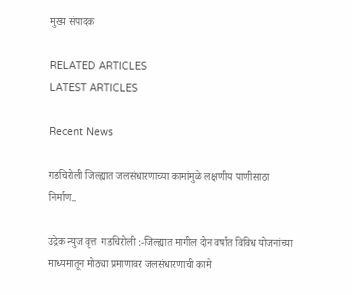मुख्य संपादक

RELATED ARTICLES
LATEST ARTICLES

Recent News

गडचिरोली जिल्ह्यात जलसंधारणाच्या कामांमुळे लक्षणीय पाणीसाठा निर्माण..

उद्रेक न्युज वृत्त  गडचिरोली :-जिल्ह्यात मागील दोन वर्षांत विविध योजनांच्या माध्यमातून मोठ्या प्रमाणावर जलसंधारणाची कामे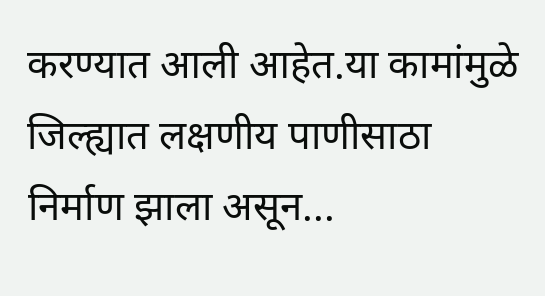करण्यात आली आहेत.या कामांमुळे जिल्ह्यात लक्षणीय पाणीसाठा निर्माण झाला असून...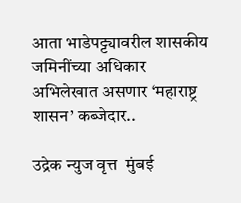आता भाडेपट्ट्यावरील शासकीय जमिनींच्या अधिकार अभिलेखात असणार ‘महाराष्ट्र शासन’ कब्जेदार..

उद्रेक न्युज वृत्त  मुंबई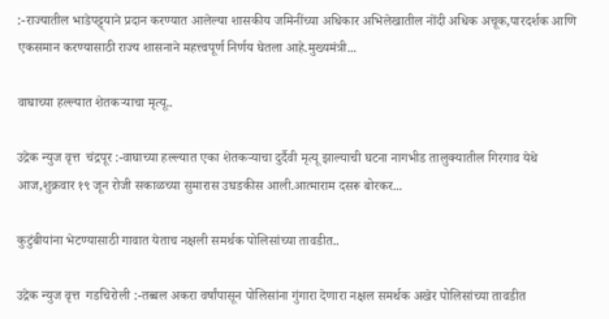:-राज्यातील भाडेपट्ट्याने प्रदान करण्यात आलेल्या शासकीय जमिनींच्या अधिकार अभिलेखातील नोंदी अधिक अचूक,पारदर्शक आणि एकसमान करण्यासाठी राज्य शासनाने महत्त्वपूर्ण निर्णय घेतला आहे.मुख्यमंत्री...

वाघाच्या हल्ल्यात शेतकऱ्याचा मृत्यू..

उद्रेक न्युज वृत्त  चंद्रपूर :-वाघाच्या हल्ल्यात एका शेतकऱ्याचा दुर्दैवी मृत्यू झाल्याची घटना नागभीड तालुक्यातील गिरगाव येथे आज,शुक्रवार १९ जून रोजी सकाळच्या सुमारास उघडकीस आली.आत्माराम दसरू बोरकर...

कुटुंबीयांना भेटण्यासाठी गावात येताच नक्षली समर्थक पोलिसांच्या तावडीत..

उद्रेक न्युज वृत्त  गडचिरोली :-तब्बल अकरा वर्षांपासून पोलिसांना गुंगारा देणारा नक्षल समर्थक अखेर पोलिसांच्या तावडीत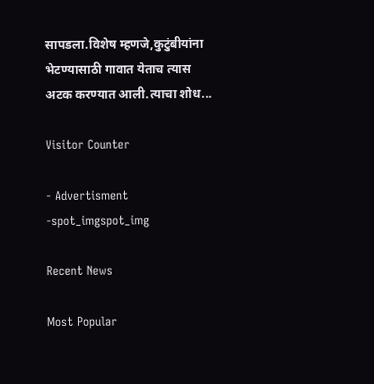सापडला.विशेष म्हणजे,कुटुंबीयांना भेटण्यासाठी गावात येताच त्यास अटक करण्यात आली.त्याचा शोध...

Visitor Counter

- Advertisment -spot_imgspot_img

Recent News

Most Popular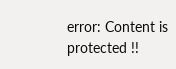error: Content is protected !!